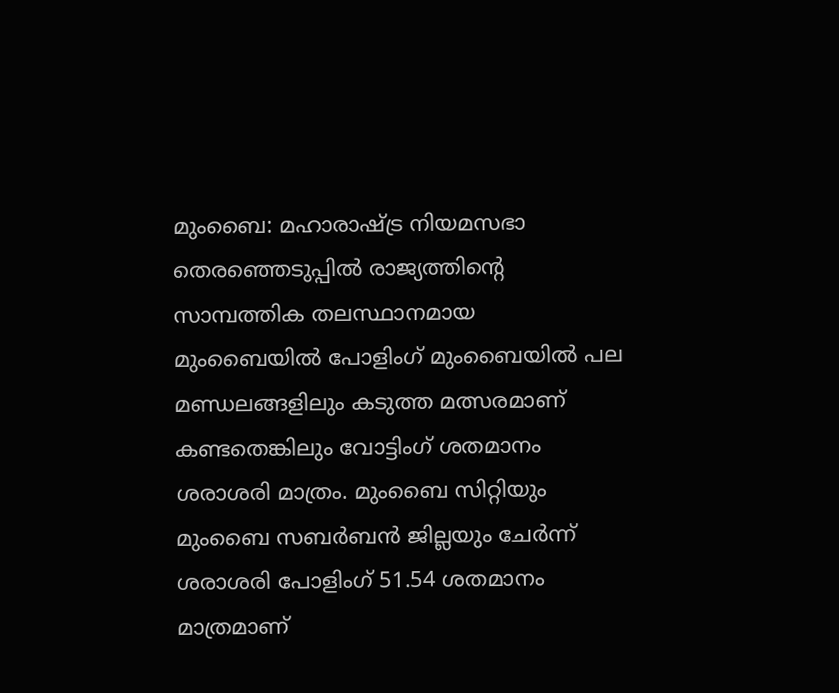മുംബൈ: മഹാരാഷ്ട്ര നിയമസഭാ തെരഞ്ഞെടുപ്പിൽ രാജ്യത്തിന്റെ സാമ്പത്തിക തലസ്ഥാനമായ മുംബൈയിൽ പോളിംഗ് മുംബൈയിൽ പല മണ്ഡലങ്ങളിലും കടുത്ത മത്സരമാണ് കണ്ടതെങ്കിലും വോട്ടിംഗ് ശതമാനം ശരാശരി മാത്രം. മുംബൈ സിറ്റിയും മുംബൈ സബർബൻ ജില്ലയും ചേർന്ന് ശരാശരി പോളിംഗ് 51.54 ശതമാനം മാത്രമാണ്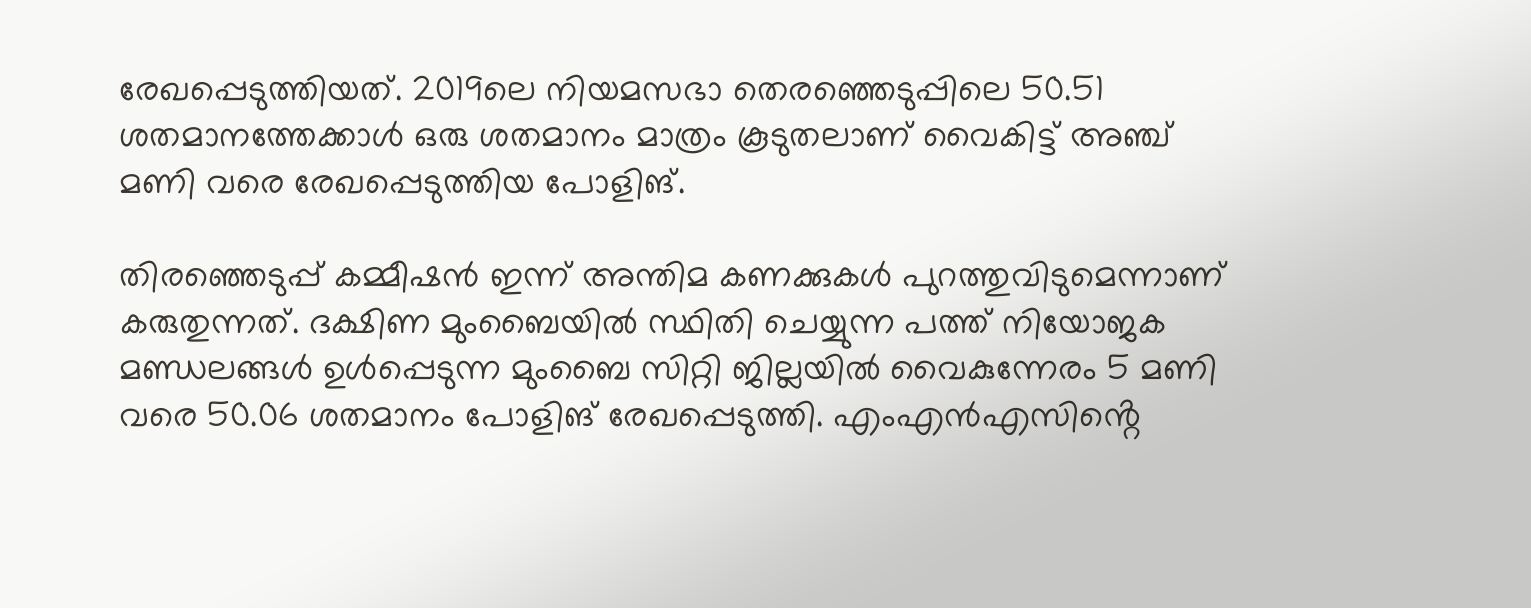രേഖപ്പെടുത്തിയത്. 2019ലെ നിയമസഭാ തെരഞ്ഞെടുപ്പിലെ 50.51 ശതമാനത്തേക്കാൾ ഒരു ശതമാനം മാത്രം കൂടുതലാണ് വൈകിട്ട് അഞ്ച് മണി വരെ രേഖപ്പെടുത്തിയ പോളിങ്.

തിരഞ്ഞെടുപ്പ് കമ്മീഷൻ ഇന്ന് അന്തിമ കണക്കുകൾ പുറത്തുവിടുമെന്നാണ് കരുതുന്നത്. ദക്ഷിണ മുംബൈയിൽ സ്ഥിതി ചെയ്യുന്ന പത്ത് നിയോജക മണ്ഡലങ്ങൾ ഉൾപ്പെടുന്ന മുംബൈ സിറ്റി ജില്ലയിൽ വൈകുന്നേരം 5 മണി വരെ 50.06 ശതമാനം പോളിങ് രേഖപ്പെടുത്തി. എംഎൻഎസിൻ്റെ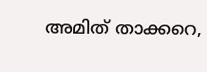അമിത് താക്കറെ,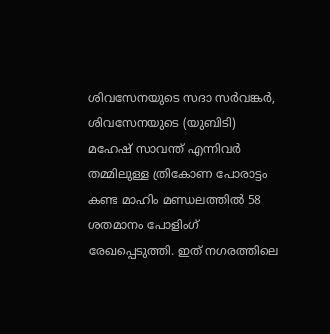ശിവസേനയുടെ സദാ സർവങ്കർ, ശിവസേനയുടെ (യുബിടി) മഹേഷ് സാവന്ത് എന്നിവർ തമ്മിലുള്ള ത്രികോണ പോരാട്ടം കണ്ട മാഹിം മണ്ഡലത്തിൽ 58 ശതമാനം പോളിംഗ് രേഖപ്പെടുത്തി. ഇത്‌ നഗരത്തിലെ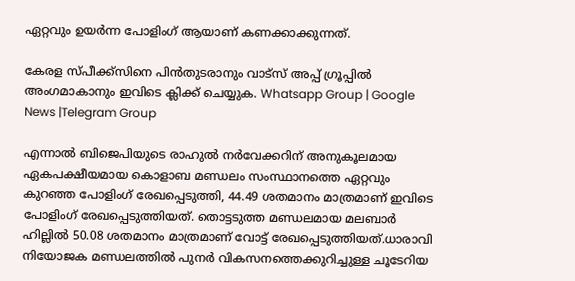ഏറ്റവും ഉയർന്ന പോളിംഗ് ആയാണ് കണക്കാക്കുന്നത്.

കേരള സ്പീക്ക്സിനെ പിൻതുടരാനും വാട്സ് അപ്പ് ഗ്രൂപ്പിൽ അംഗമാകാനും ഇവിടെ ക്ലിക്ക് ചെയ്യുക. Whatsapp Group | Google News |Telegram Group

എന്നാൽ ബിജെപിയുടെ രാഹുൽ നർവേക്കറിന് അനുകൂലമായ ഏകപക്ഷീയമായ കൊളാബ മണ്ഡലം സംസ്ഥാനത്തെ ഏറ്റവും കുറഞ്ഞ പോളിംഗ് രേഖപ്പെടുത്തി, 44.49 ശതമാനം മാത്രമാണ് ഇവിടെ പോളിംഗ് രേഖപ്പെടുത്തിയത്. തൊട്ടടുത്ത മണ്ഡലമായ മലബാർ ഹില്ലിൽ 50.08 ശതമാനം മാത്രമാണ് വോട്ട് രേഖപ്പെടുത്തിയത്.ധാരാവി നിയോജക മണ്ഡലത്തിൽ പുനർ വികസനത്തെക്കുറിച്ചുള്ള ചൂടേറിയ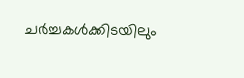ചർച്ചകൾക്കിടയിലും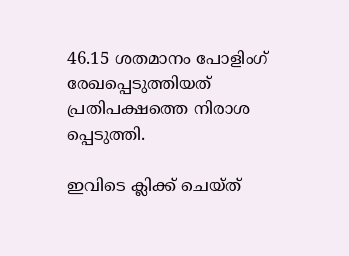46.15 ശതമാനം പോളിംഗ് രേഖപ്പെടുത്തിയത് പ്രതിപക്ഷത്തെ നിരാശ പ്പെടുത്തി.

ഇവിടെ ക്ലിക്ക് ചെയ്ത്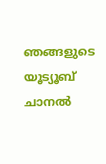ഞങ്ങളുടെ യൂട്യൂബ് ചാനൽ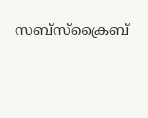സബ്സ്ക്രൈബ്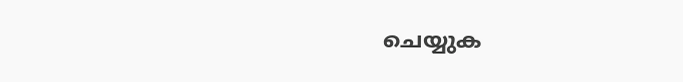ചെയ്യുക